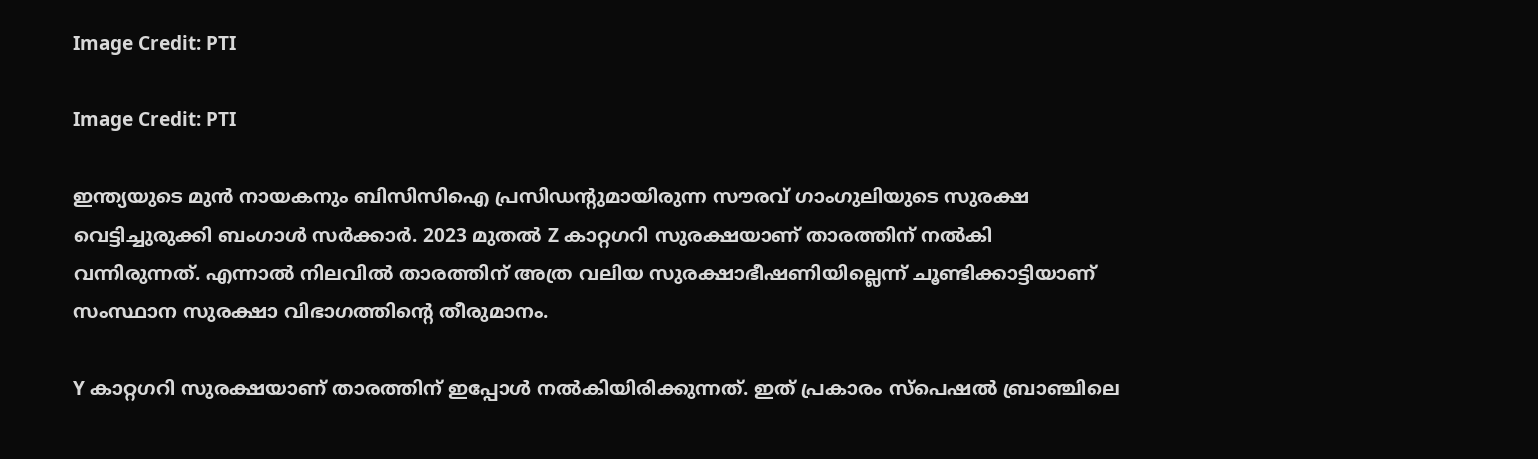Image Credit: PTI

Image Credit: PTI

ഇന്ത്യയുടെ മുന്‍ നായകനും ബിസിസിഐ പ്രസിഡന്‍റുമായിരുന്ന സൗരവ് ഗാംഗുലിയുടെ സുരക്ഷ വെട്ടിച്ചുരുക്കി ബംഗാള്‍ സര്‍ക്കാര്‍. 2023 മുതല്‍ Z കാറ്റഗറി സുരക്ഷയാണ് താരത്തിന് നല്‍കി വന്നിരുന്നത്. എന്നാല്‍ നിലവില്‍ താരത്തിന് അത്ര വലിയ സുരക്ഷാഭീഷണിയില്ലെന്ന് ചൂണ്ടിക്കാട്ടിയാണ് സംസ്ഥാന സുരക്ഷാ വിഭാഗത്തിന്‍റെ തീരുമാനം.

Y കാറ്റഗറി സുരക്ഷയാണ് താരത്തിന് ഇപ്പോള്‍ നല്‍കിയിരിക്കുന്നത്. ഇത് പ്രകാരം സ്പെഷല്‍ ബ്രാഞ്ചിലെ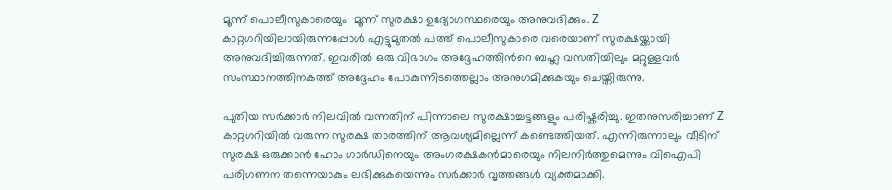മൂന്ന് പൊലീസുകാരെയും  മൂന്ന് സുരക്ഷാ ഉദ്യോഗസ്ഥരെയും അനുവദിക്കും. Z കാറ്റഗറിയിലായിരുന്നപ്പോള്‍ എട്ടുമുതല്‍ പത്ത് പൊലീസുകാരെ വരെയാണ് സുരക്ഷയ്ക്കായി അനുവദിച്ചിരുന്നത്. ഇവരില്‍ ഒരു വിഭാഗം അദ്ദേഹത്തിന്‍റെ ബഹ്ല വസതിയിലും മറ്റുള്ളവര്‍ സംസ്ഥാനത്തിനകത്ത് അദ്ദേഹം പോകുന്നിടത്തെല്ലാം അനുഗമിക്കുകയും ചെയ്തിരുന്നു.

പുതിയ സര്‍ക്കാര്‍ നിലവില്‍ വന്നതിന് പിന്നാലെ സുരക്ഷാച്ചട്ടങ്ങളും പരിഷ്കരിച്ചു. ഇതനുസരിച്ചാണ് Z കാറ്റഗറിയില്‍ വരുന്ന സുരക്ഷ താരത്തിന് ആവശ്യമില്ലെന്ന് കണ്ടെത്തിയത്. എന്നിരുന്നാലും വീടിന് സുരക്ഷ ഒരുക്കാന്‍ ഹോം ഗാര്‍ഡിനെയും അംഗരക്ഷകന്‍മാരെയും നിലനിര്‍ത്തുമെന്നും വിഐപി പരിഗണന തന്നെയാകും ലഭിക്കുകയെന്നും സര്‍ക്കാര്‍ വൃത്തങ്ങള്‍ വ്യക്തമാക്കി.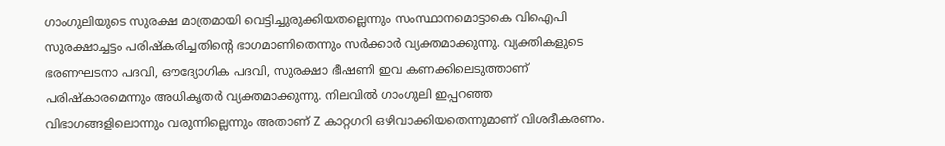ഗാംഗുലിയുടെ സുരക്ഷ മാത്രമായി വെട്ടിച്ചുരുക്കിയതല്ലെന്നും സംസ്ഥാനമൊട്ടാകെ വിഐപി സുരക്ഷാച്ചട്ടം പരിഷ്കരിച്ചതിന്‍റെ ഭാഗമാണിതെന്നും സര്‍ക്കാര്‍ വ്യക്തമാക്കുന്നു. വ്യക്തികളുടെ ഭരണഘടനാ പദവി, ഔദ്യോഗിക പദവി, സുരക്ഷാ ഭീഷണി ഇവ കണക്കിലെടുത്താണ് പരിഷ്കാരമെന്നും അധികൃതര്‍ വ്യക്തമാക്കുന്നു. നിലവില്‍ ഗാംഗുലി ഇപ്പറഞ്ഞ വിഭാഗങ്ങളിലൊന്നും വരുന്നില്ലെന്നും അതാണ് Z കാറ്റഗറി ഒഴിവാക്കിയതെന്നുമാണ് വിശദീകരണം.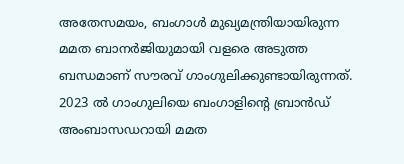അതേസമയം, ബംഗാള്‍ മുഖ്യമന്ത്രിയായിരുന്ന മമത ബാനര്‍ജിയുമായി വളരെ അടുത്ത ബന്ധമാണ് സൗരവ് ഗാംഗുലിക്കുണ്ടായിരുന്നത്. 2023 ല്‍ ഗാംഗുലിയെ ബംഗാളിന്‍റെ ബ്രാന്‍ഡ് അംബാസഡറായി മമത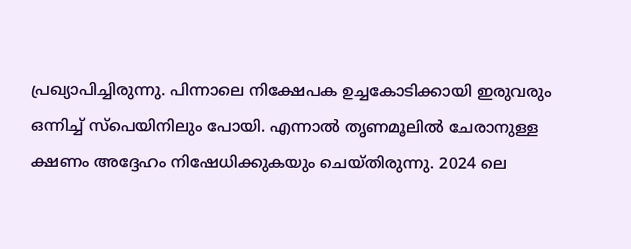പ്രഖ്യാപിച്ചിരുന്നു. പിന്നാലെ നിക്ഷേപക ഉച്ചകോടിക്കായി ഇരുവരും ഒന്നിച്ച് സ്പെയിനിലും പോയി. എന്നാല്‍ തൃണമൂലില്‍ ചേരാനുള്ള ക്ഷണം അദ്ദേഹം നിഷേധിക്കുകയും ചെയ്തിരുന്നു. 2024 ലെ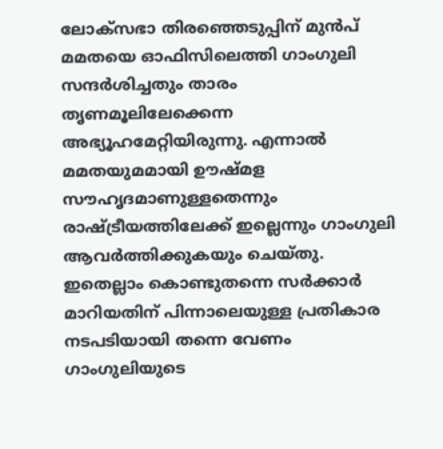ലോക്സഭാ തിരഞ്ഞെടുപ്പിന് മുന്‍പ് മമതയെ ഓഫിസിലെത്തി ഗാംഗുലി സന്ദര്‍ശിച്ചതും താരം തൃണമൂലിലേക്കെന്ന അഭ്യൂഹമേറ്റിയിരുന്നു. എന്നാല്‍ മമതയുമമായി ഊഷ്മള സൗഹൃദമാണുള്ളതെന്നും രാഷ്ട്രീയത്തിലേക്ക് ഇല്ലെന്നും ഗാംഗുലി ആവര്‍ത്തിക്കുകയും ചെയ്തു. ഇതെല്ലാം കൊണ്ടുതന്നെ സര്‍ക്കാര്‍ മാറിയതിന് പിന്നാലെയുള്ള പ്രതികാര നടപടിയായി തന്നെ വേണം ഗാംഗുലിയുടെ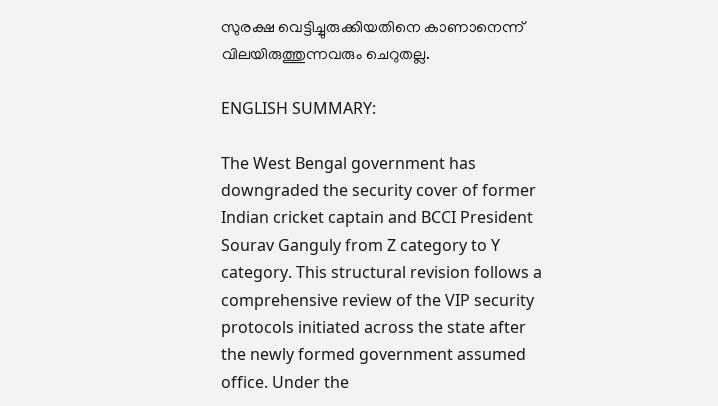സുരക്ഷ വെട്ടിച്ചുരുക്കിയതിനെ കാണാനെന്ന് വിലയിരുത്തുന്നവരും ചെറുതല്ല.

ENGLISH SUMMARY:

The West Bengal government has downgraded the security cover of former Indian cricket captain and BCCI President Sourav Ganguly from Z category to Y category. This structural revision follows a comprehensive review of the VIP security protocols initiated across the state after the newly formed government assumed office. Under the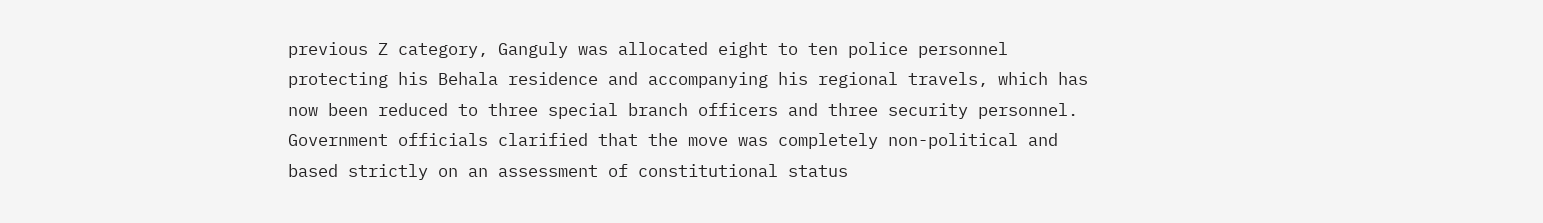previous Z category, Ganguly was allocated eight to ten police personnel protecting his Behala residence and accompanying his regional travels, which has now been reduced to three special branch officers and three security personnel. Government officials clarified that the move was completely non-political and based strictly on an assessment of constitutional status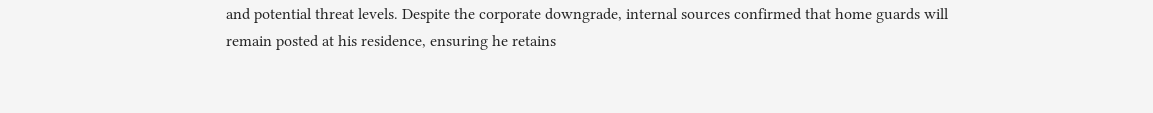and potential threat levels. Despite the corporate downgrade, internal sources confirmed that home guards will remain posted at his residence, ensuring he retains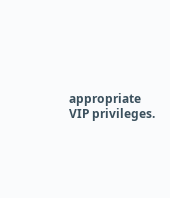appropriate VIP privileges.